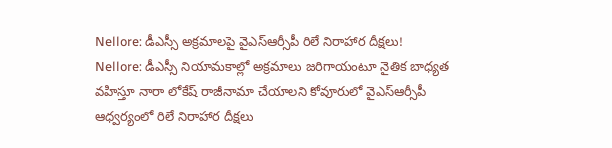Nellore: డీఎస్సీ అక్రమాలపై వైఎస్ఆర్సీపీ రిలే నిరాహార దీక్షలు!
Nellore: డీఎస్సీ నియామకాల్లో అక్రమాలు జరిగాయంటూ నైతిక బాధ్యత వహిస్తూ నారా లోకేష్ రాజీనామా చేయాలని కోవూరులో వైఎస్ఆర్సీపీ ఆధ్వర్యంలో రిలే నిరాహార దీక్షలు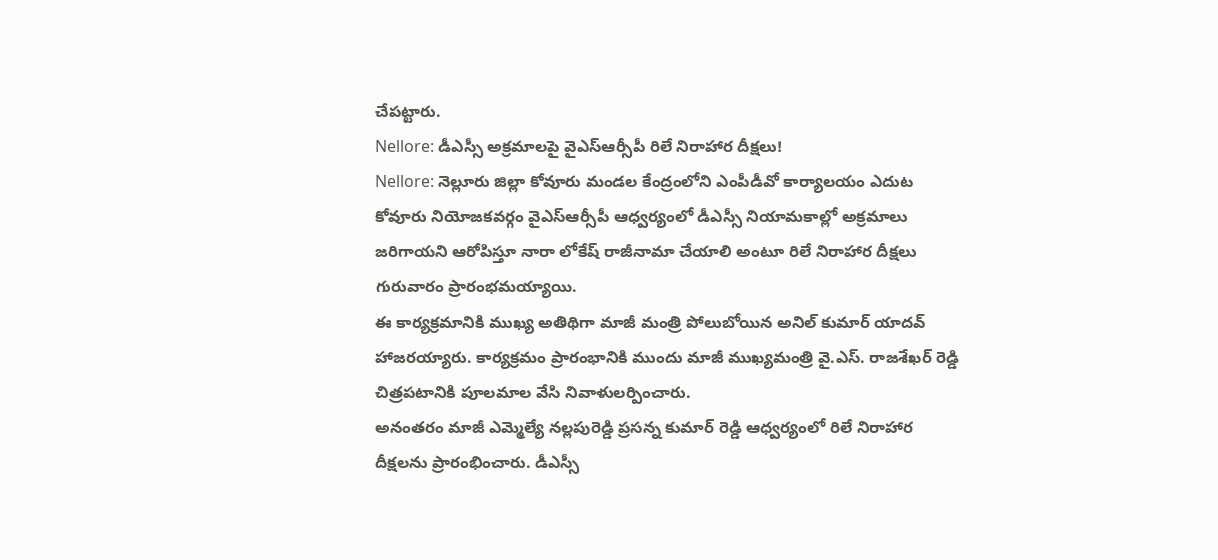చేపట్టారు.
Nellore: డీఎస్సీ అక్రమాలపై వైఎస్ఆర్సీపీ రిలే నిరాహార దీక్షలు!
Nellore: నెల్లూరు జిల్లా కోవూరు మండల కేంద్రంలోని ఎంపీడీవో కార్యాలయం ఎదుట కోవూరు నియోజకవర్గం వైఎస్ఆర్సీపీ ఆధ్వర్యంలో డీఎస్సీ నియామకాల్లో అక్రమాలు జరిగాయని ఆరోపిస్తూ నారా లోకేష్ రాజీనామా చేయాలి అంటూ రిలే నిరాహార దీక్షలు గురువారం ప్రారంభమయ్యాయి.
ఈ కార్యక్రమానికి ముఖ్య అతిథిగా మాజీ మంత్రి పోలుబోయిన అనిల్ కుమార్ యాదవ్ హాజరయ్యారు. కార్యక్రమం ప్రారంభానికి ముందు మాజీ ముఖ్యమంత్రి వై.ఎస్. రాజశేఖర్ రెడ్డి చిత్రపటానికి పూలమాల వేసి నివాళులర్పించారు.
అనంతరం మాజీ ఎమ్మెల్యే నల్లపురెడ్డి ప్రసన్న కుమార్ రెడ్డి ఆధ్వర్యంలో రిలే నిరాహార దీక్షలను ప్రారంభించారు. డీఎస్సీ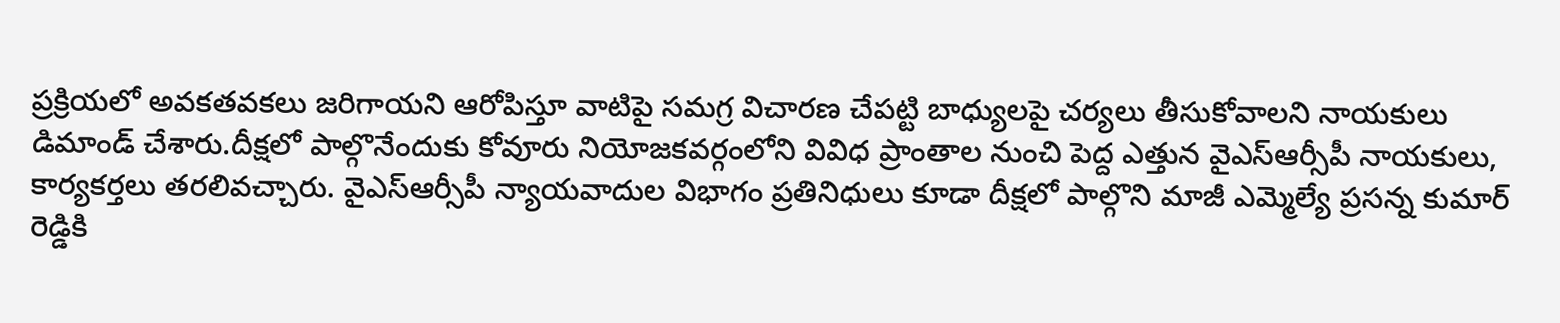ప్రక్రియలో అవకతవకలు జరిగాయని ఆరోపిస్తూ వాటిపై సమగ్ర విచారణ చేపట్టి బాధ్యులపై చర్యలు తీసుకోవాలని నాయకులు డిమాండ్ చేశారు.దీక్షలో పాల్గొనేందుకు కోవూరు నియోజకవర్గంలోని వివిధ ప్రాంతాల నుంచి పెద్ద ఎత్తున వైఎస్ఆర్సీపీ నాయకులు, కార్యకర్తలు తరలివచ్చారు. వైఎస్ఆర్సీపీ న్యాయవాదుల విభాగం ప్రతినిధులు కూడా దీక్షలో పాల్గొని మాజీ ఎమ్మెల్యే ప్రసన్న కుమార్ రెడ్డికి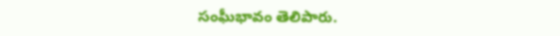సంఘీభావం తెలిపారు.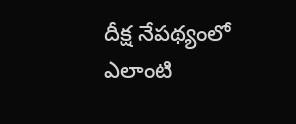దీక్ష నేపథ్యంలో ఎలాంటి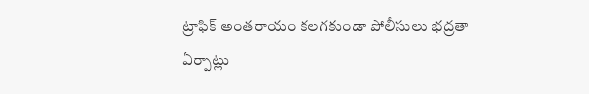ట్రాఫిక్ అంతరాయం కలగకుండా పోలీసులు భద్రతా ఏర్పాట్లు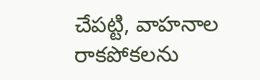చేపట్టి, వాహనాల రాకపోకలను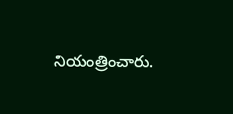నియంత్రించారు.